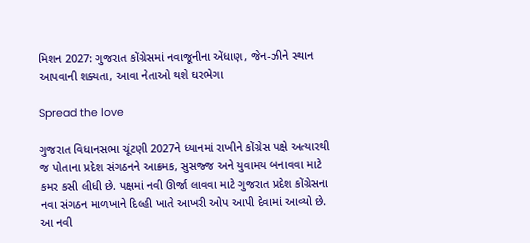મિશન 2027: ગુજરાત કોંગ્રેસમાં નવાજૂનીના એંધાણ, જેન-ઝીને સ્થાન આપવાની શક્યતા, આવા નેતાઓ થશે ઘરભેગા

Spread the love

ગુજરાત વિધાનસભા ચૂંટણી 2027ને ધ્યાનમાં રાખીને કોંગ્રેસ પક્ષે અત્યારથી જ પોતાના પ્રદેશ સંગઠનને આક્રમક, સુસજ્જ અને યુવામય બનાવવા માટે કમર કસી લીધી છે. પક્ષમાં નવી ઊર્જા લાવવા માટે ગુજરાત પ્રદેશ કોંગ્રેસના નવા સંગઠન માળખાને દિલ્હી ખાતે આખરી ઓપ આપી દેવામાં આવ્યો છે. આ નવી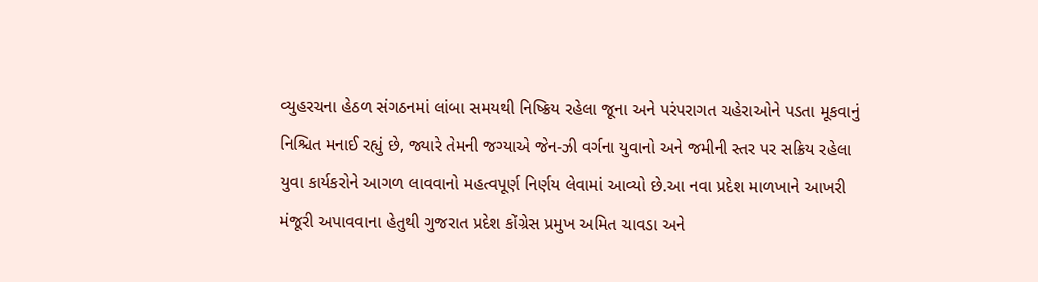વ્યુહરચના હેઠળ સંગઠનમાં લાંબા સમયથી નિષ્ક્રિય રહેલા જૂના અને પરંપરાગત ચહેરાઓને પડતા મૂકવાનું નિશ્ચિત મનાઈ રહ્યું છે, જ્યારે તેમની જગ્યાએ જેન-ઝી વર્ગના યુવાનો અને જમીની સ્તર પર સક્રિય રહેલા યુવા કાર્યકરોને આગળ લાવવાનો મહત્વપૂર્ણ નિર્ણય લેવામાં આવ્યો છે.આ નવા પ્રદેશ માળખાને આખરી મંજૂરી અપાવવાના હેતુથી ગુજરાત પ્રદેશ કોંગ્રેસ પ્રમુખ અમિત ચાવડા અને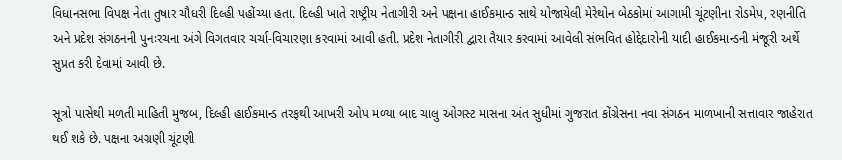વિધાનસભા વિપક્ષ નેતા તુષાર ચૌધરી દિલ્હી પહોંચ્યા હતા. દિલ્હી ખાતે રાષ્ટ્રીય નેતાગીરી અને પક્ષના હાઈકમાન્ડ સાથે યોજાયેલી મેરેથોન બેઠકોમાં આગામી ચૂંટણીના રોડમેપ, રણનીતિ અને પ્રદેશ સંગઠનની પુનઃરચના અંગે વિગતવાર ચર્ચા-વિચારણા કરવામાં આવી હતી. પ્રદેશ નેતાગીરી દ્વારા તૈયાર કરવામાં આવેલી સંભવિત હોદ્દેદારોની યાદી હાઈકમાન્ડની મંજૂરી અર્થે સુપ્રત કરી દેવામાં આવી છે.

સૂત્રો પાસેથી મળતી માહિતી મુજબ, દિલ્હી હાઈકમાન્ડ તરફથી આખરી ઓપ મળ્યા બાદ ચાલુ ઓગસ્ટ માસના અંત સુધીમાં ગુજરાત કોંગ્રેસના નવા સંગઠન માળખાની સત્તાવાર જાહેરાત થઈ શકે છે. પક્ષના અગ્રણી ચૂંટણી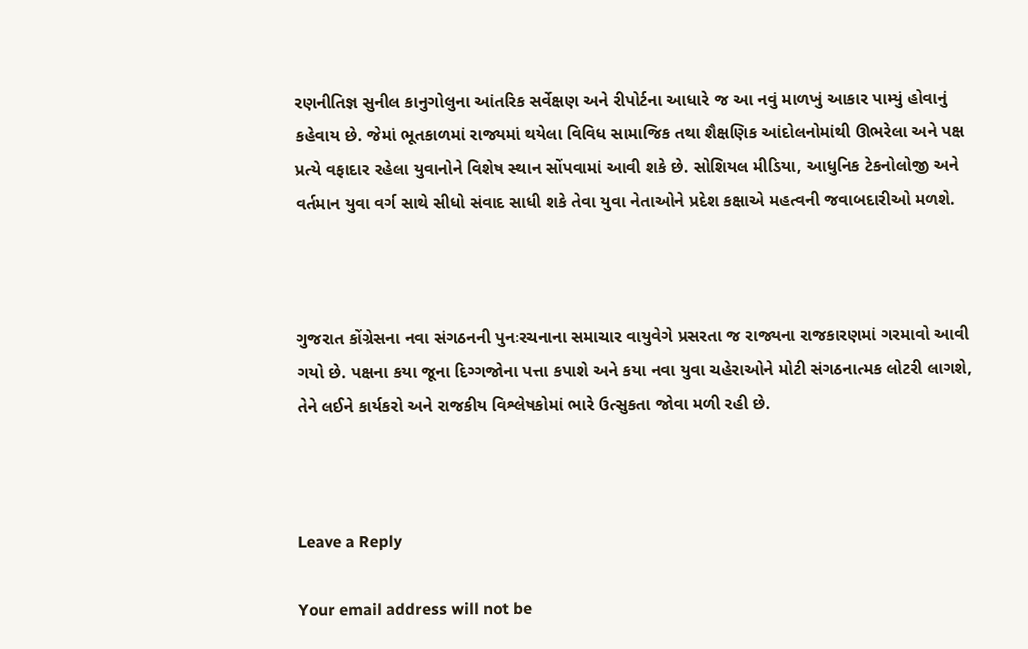રણનીતિજ્ઞ સુનીલ કાનુગોલુના આંતરિક સર્વેક્ષણ અને રીપોર્ટના આધારે જ આ નવું માળખું આકાર પામ્યું હોવાનું કહેવાય છે. જેમાં ભૂતકાળમાં રાજ્યમાં થયેલા વિવિધ સામાજિક તથા શૈક્ષણિક આંદોલનોમાંથી ઊભરેલા અને પક્ષ પ્રત્યે વફાદાર રહેલા યુવાનોને વિશેષ સ્થાન સોંપવામાં આવી શકે છે. સોશિયલ મીડિયા, આધુનિક ટેકનોલોજી અને વર્તમાન યુવા વર્ગ સાથે સીધો સંવાદ સાધી શકે તેવા યુવા નેતાઓને પ્રદેશ કક્ષાએ મહત્વની જવાબદારીઓ મળશે.



ગુજરાત કોંગ્રેસના નવા સંગઠનની પુનઃરચનાના સમાચાર વાયુવેગે પ્રસરતા જ રાજ્યના રાજકારણમાં ગરમાવો આવી ગયો છે. પક્ષના કયા જૂના દિગ્ગજોના પત્તા કપાશે અને કયા નવા યુવા ચહેરાઓને મોટી સંગઠનાત્મક લોટરી લાગશે, તેને લઈને કાર્યકરો અને રાજકીય વિશ્લેષકોમાં ભારે ઉત્સુકતા જોવા મળી રહી છે.



Leave a Reply

Your email address will not be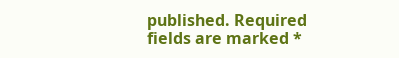published. Required fields are marked *